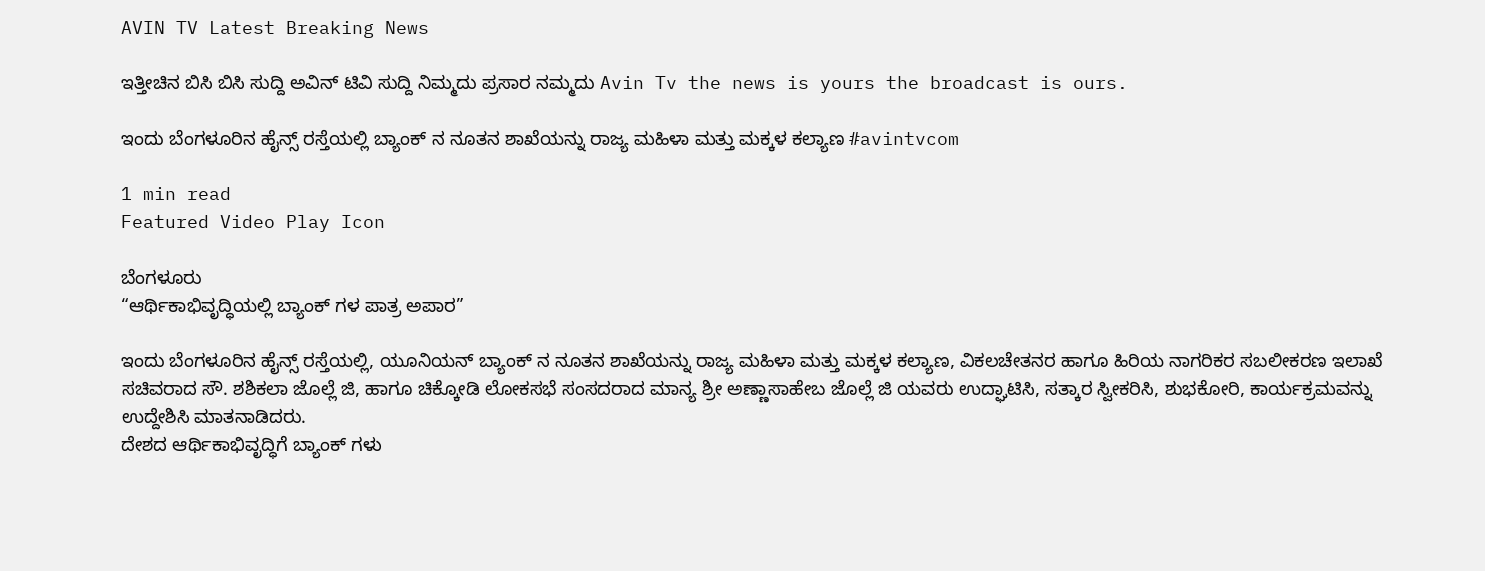AVIN TV Latest Breaking News

ಇತ್ತೀಚಿನ ಬಿಸಿ ಬಿಸಿ ಸುದ್ದಿ ಅವಿನ್ ಟಿವಿ ಸುದ್ದಿ ನಿಮ್ಮದು ಪ್ರಸಾರ ನಮ್ಮದು Avin Tv the news is yours the broadcast is ours.

ಇಂದು ಬೆಂಗಳೂರಿನ ಹೈನ್ಸ್ ರಸ್ತೆಯಲ್ಲಿ ಬ್ಯಾಂಕ್ ನ ನೂತನ ಶಾಖೆಯನ್ನು ರಾಜ್ಯ ಮಹಿಳಾ ಮತ್ತು ಮಕ್ಕಳ ಕಲ್ಯಾಣ #avintvcom

1 min read
Featured Video Play Icon

ಬೆಂಗಳೂರು
“ಆರ್ಥಿಕಾಭಿವೃದ್ಧಿಯಲ್ಲಿ ಬ್ಯಾಂಕ್ ಗಳ ಪಾತ್ರ ಅಪಾರ”

ಇಂದು ಬೆಂಗಳೂರಿನ ಹೈನ್ಸ್ ರಸ್ತೆಯಲ್ಲಿ, ಯೂನಿಯನ್ ಬ್ಯಾಂಕ್ ನ ನೂತನ ಶಾಖೆಯನ್ನು ರಾಜ್ಯ ಮಹಿಳಾ ಮತ್ತು ಮಕ್ಕಳ ಕಲ್ಯಾಣ, ವಿಕಲಚೇತನರ ಹಾಗೂ ಹಿರಿಯ ನಾಗರಿಕರ ಸಬಲೀಕರಣ ಇಲಾಖೆ ಸಚಿವರಾದ ಸೌ. ಶಶಿಕಲಾ ಜೊಲ್ಲೆ ಜಿ, ಹಾಗೂ ಚಿಕ್ಕೋಡಿ ಲೋಕಸಭೆ ಸಂಸದರಾದ ಮಾನ್ಯ ಶ್ರೀ ಅಣ್ಣಾಸಾಹೇಬ ಜೊಲ್ಲೆ ಜಿ ಯವರು ಉದ್ಘಾಟಿಸಿ, ಸತ್ಕಾರ ಸ್ವೀಕರಿಸಿ, ಶುಭಕೋರಿ, ಕಾರ್ಯಕ್ರಮವನ್ನು ಉದ್ದೇಶಿಸಿ ಮಾತನಾಡಿದರು.
ದೇಶದ ಆರ್ಥಿಕಾಭಿವೃದ್ಧಿಗೆ ಬ್ಯಾಂಕ್ ಗಳು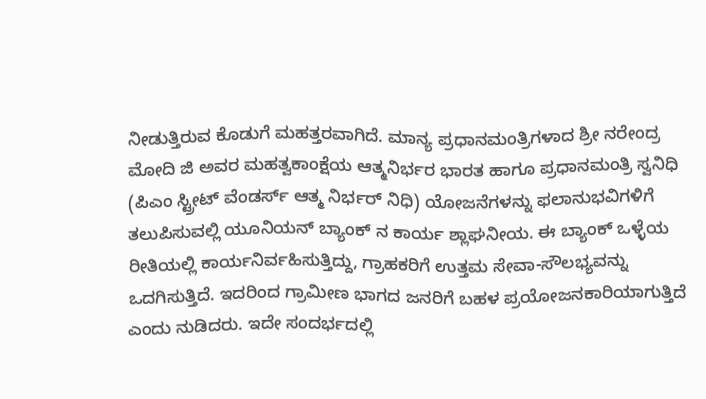ನೀಡುತ್ತಿರುವ ಕೊಡುಗೆ ಮಹತ್ತರವಾಗಿದೆ. ಮಾನ್ಯ ಪ್ರಧಾನಮಂತ್ರಿಗಳಾದ ಶ್ರೀ ನರೇಂದ್ರ ಮೋದಿ ಜಿ ಅವರ ಮಹತ್ವಕಾಂಕ್ಷೆಯ ಆತ್ಮನಿರ್ಭರ ಭಾರತ ಹಾಗೂ ಪ್ರಧಾನಮಂತ್ರಿ ಸ್ವನಿಧಿ (ಪಿಎಂ ಸ್ಟ್ರೀಟ್ ವೆಂಡರ್ಸ್ ಆತ್ಮ ನಿರ್ಭರ್ ನಿಧಿ) ಯೋಜನೆಗಳನ್ನು ಫಲಾನುಭವಿಗಳಿಗೆ ತಲುಪಿಸುವಲ್ಲಿ ಯೂನಿಯನ್ ಬ್ಯಾಂಕ್ ನ ಕಾರ್ಯ ಶ್ಲಾಘನೀಯ. ಈ ಬ್ಯಾಂಕ್ ಒಳ್ಳೆಯ ರೀತಿಯಲ್ಲಿ ಕಾರ್ಯನಿರ್ವಹಿಸುತ್ತಿದ್ದು, ಗ್ರಾಹಕರಿಗೆ ಉತ್ತಮ ಸೇವಾ-ಸೌಲಭ್ಯವನ್ನು ಒದಗಿಸುತ್ತಿದೆ. ಇದರಿಂದ ಗ್ರಾಮೀಣ ಭಾಗದ ಜನರಿಗೆ ಬಹಳ ಪ್ರಯೋಜನಕಾರಿಯಾಗುತ್ತಿದೆ ಎಂದು ನುಡಿದರು. ಇದೇ ಸಂದರ್ಭದಲ್ಲಿ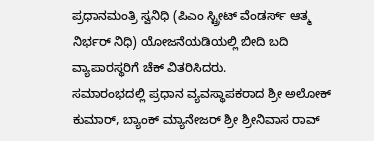ಪ್ರಧಾನಮಂತ್ರಿ ಸ್ವನಿಧಿ (ಪಿಎಂ ಸ್ಟ್ರೀಟ್ ವೆಂಡರ್ಸ್ ಆತ್ಮ ನಿರ್ಭರ್ ನಿಧಿ) ಯೋಜನೆಯಡಿಯಲ್ಲಿ ಬೀದಿ ಬದಿ ವ್ಯಾಪಾರಸ್ಥರಿಗೆ ಚೆಕ್ ವಿತರಿಸಿದರು.
ಸಮಾರಂಭದಲ್ಲಿ ಪ್ರಧಾನ ವ್ಯವಸ್ಥಾಪಕರಾದ ಶ್ರೀ ಅಲೋಕ್ ಕುಮಾರ್, ಬ್ಯಾಂಕ್ ಮ್ಯಾನೇಜರ್ ಶ್ರೀ ಶ್ರೀನಿವಾಸ ರಾವ್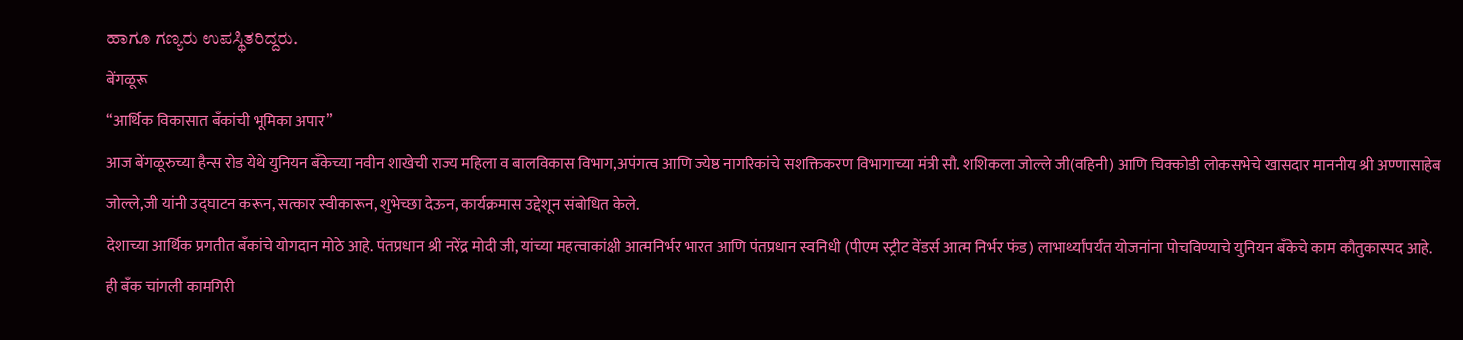ಹಾಗೂ ಗಣ್ಯರು ಉಪಸ್ಥಿತರಿದ್ದರು.
बेंगळूरू
“आर्थिक विकासात बँकांची भूमिका अपार”
आज बेंगळूरुच्या हैन्स रोड येथे युनियन बँकेच्या नवीन शाखेची राज्य महिला व बालविकास विभाग,अपंगत्व आणि ज्येष्ठ नागरिकांचे सशक्तिकरण विभागाच्या मंत्री सौ. शशिकला जोल्ले जी(वहिनी) आणि चिक्कोडी लोकसभेचे खासदार माननीय श्री अण्णासाहेब जोल्ले,जी यांनी उद्घाटन करून, सत्कार स्वीकारून, शुभेच्छा देऊन, कार्यक्रमास उद्देशून संबोधित केले.
देशाच्या आर्थिक प्रगतीत बँकांचे योगदान मोठे आहे. पंतप्रधान श्री नरेंद्र मोदी जी, यांच्या महत्वाकांक्षी आत्मनिर्भर भारत आणि पंतप्रधान स्वनिधी (पीएम स्ट्रीट वेंडर्स आत्म निर्भर फंड) लाभार्थ्यांपर्यंत योजनांना पोचविण्याचे युनियन बँकेचे काम कौतुकास्पद आहे. ही बँक चांगली कामगिरी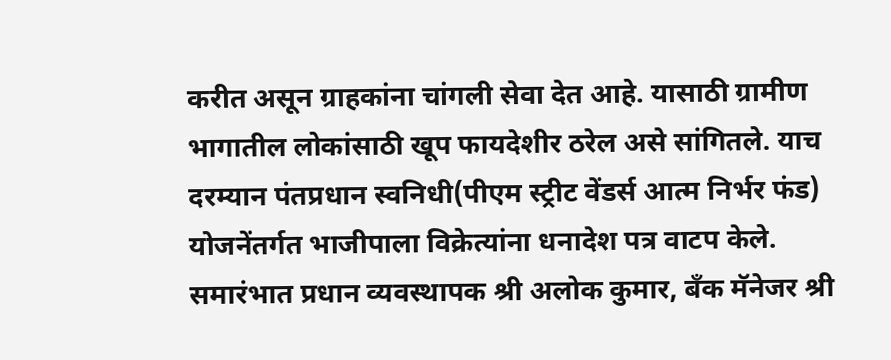करीत असून ग्राहकांना चांगली सेवा देत आहे. यासाठी ग्रामीण भागातील लोकांसाठी खूप फायदेशीर ठरेल असे सांगितले. याच दरम्यान पंतप्रधान स्वनिधी(पीएम स्ट्रीट वेंडर्स आत्म निर्भर फंड) योजनेंतर्गत भाजीपाला विक्रेत्यांना धनादेश पत्र वाटप केले.
समारंभात प्रधान व्यवस्थापक श्री अलोक कुमार, बँक मॅनेजर श्री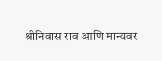श्रीनिवास राव आणि मान्यवर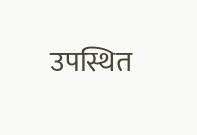उपस्थित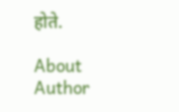होते.

About Author